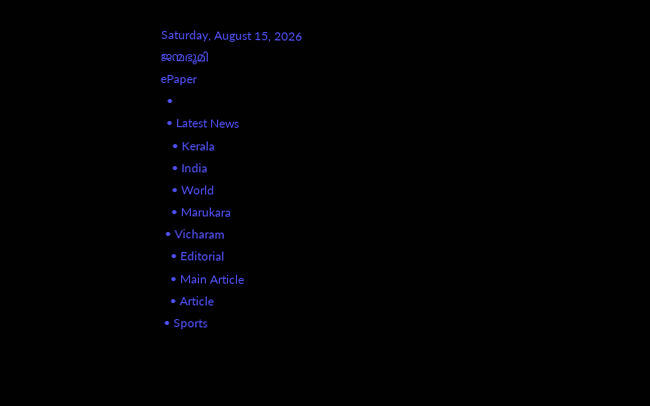Saturday, August 15, 2026
ജന്മഭൂമി
ePaper
  •
  • Latest News
    • Kerala
    • India
    • World
    • Marukara
  • Vicharam
    • Editorial
    • Main Article
    • Article
  • Sports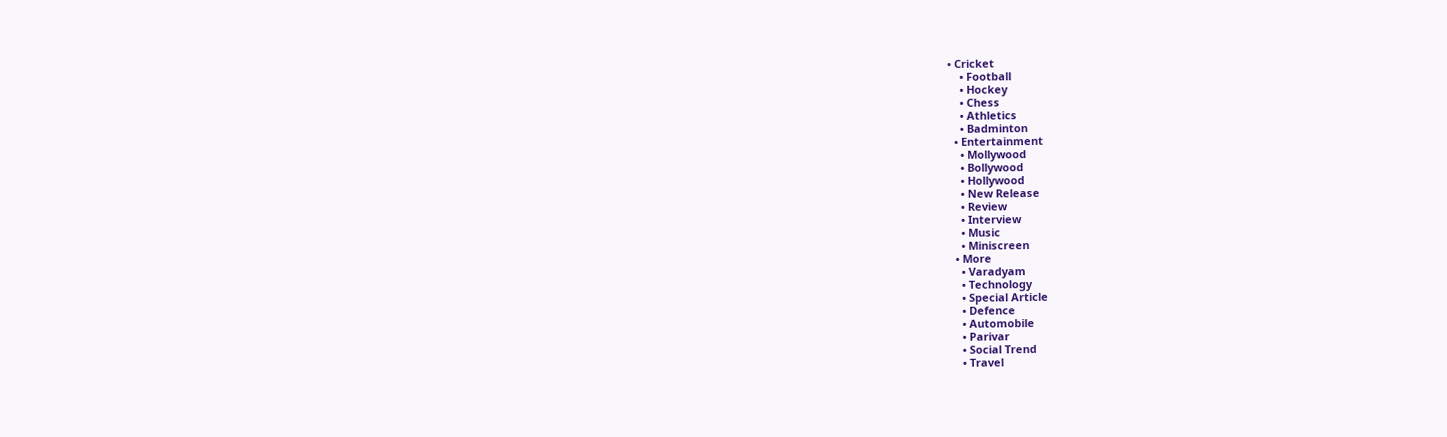• Cricket
    • Football
    • Hockey
    • Chess
    • Athletics
    • Badminton
  • Entertainment
    • Mollywood
    • Bollywood
    • Hollywood
    • New Release
    • Review
    • Interview
    • Music
    • Miniscreen
  • More
    • Varadyam
    • Technology
    • Special Article
    • Defence
    • Automobile
    • Parivar
    • Social Trend
    • Travel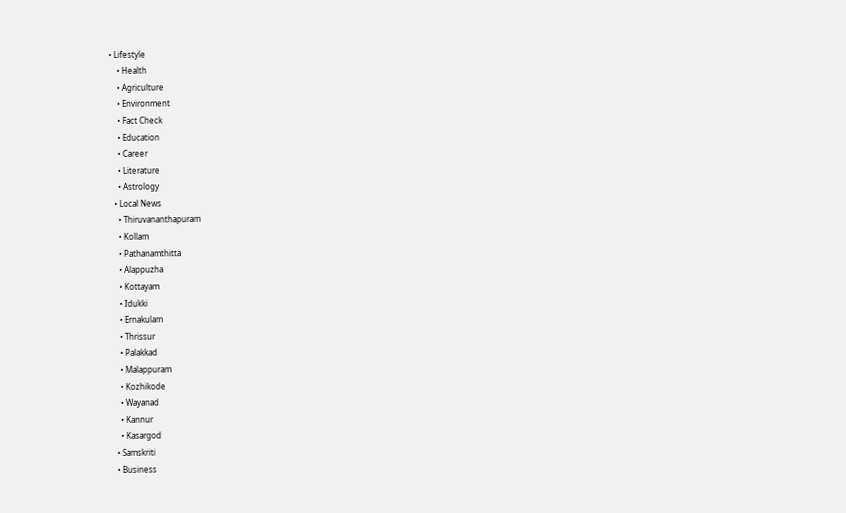• Lifestyle
    • Health
    • Agriculture
    • Environment
    • Fact Check
    • Education
    • Career
    • Literature
    • Astrology
  • Local News
    • Thiruvananthapuram
    • Kollam
    • Pathanamthitta
    • Alappuzha
    • Kottayam
    • Idukki
    • Ernakulam
    • Thrissur
    • Palakkad
    • Malappuram
    • Kozhikode
    • Wayanad
    • Kannur
    • Kasargod
  • Samskriti
  • Business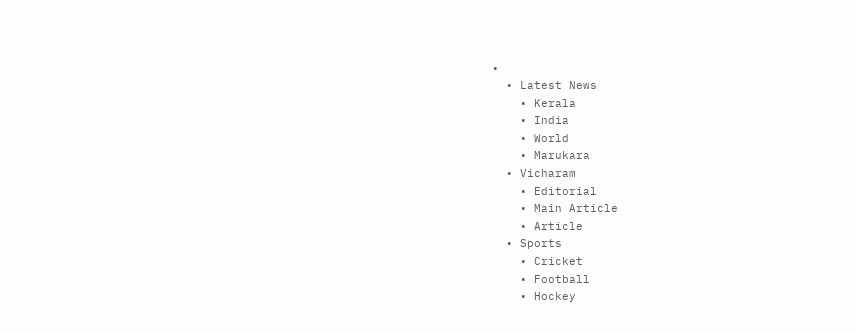•
  • Latest News
    • Kerala
    • India
    • World
    • Marukara
  • Vicharam
    • Editorial
    • Main Article
    • Article
  • Sports
    • Cricket
    • Football
    • Hockey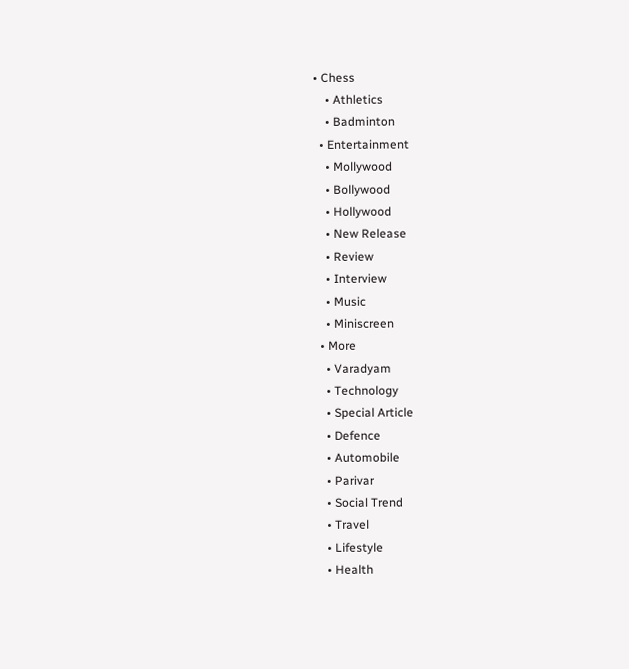• Chess
    • Athletics
    • Badminton
  • Entertainment
    • Mollywood
    • Bollywood
    • Hollywood
    • New Release
    • Review
    • Interview
    • Music
    • Miniscreen
  • More
    • Varadyam
    • Technology
    • Special Article
    • Defence
    • Automobile
    • Parivar
    • Social Trend
    • Travel
    • Lifestyle
    • Health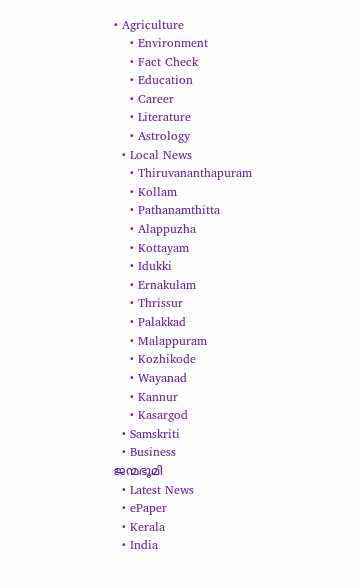• Agriculture
    • Environment
    • Fact Check
    • Education
    • Career
    • Literature
    • Astrology
  • Local News
    • Thiruvananthapuram
    • Kollam
    • Pathanamthitta
    • Alappuzha
    • Kottayam
    • Idukki
    • Ernakulam
    • Thrissur
    • Palakkad
    • Malappuram
    • Kozhikode
    • Wayanad
    • Kannur
    • Kasargod
  • Samskriti
  • Business
ജന്മഭൂമി
  • Latest News
  • ePaper
  • Kerala
  • India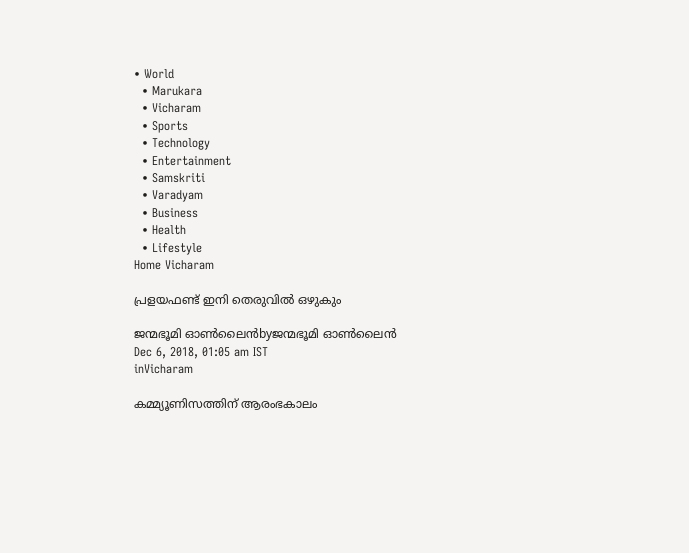• World
  • Marukara
  • Vicharam
  • Sports
  • Technology
  • Entertainment
  • Samskriti
  • Varadyam
  • Business
  • Health
  • Lifestyle
Home Vicharam

പ്രളയഫണ്ട് ഇനി തെരുവില്‍ ഒഴുകും

ജന്മഭൂമി ഓണ്‍ലൈന്‍byജന്മഭൂമി ഓണ്‍ലൈന്‍
Dec 6, 2018, 01:05 am IST
inVicharam

കമ്മ്യൂണിസത്തിന് ആരംഭകാലം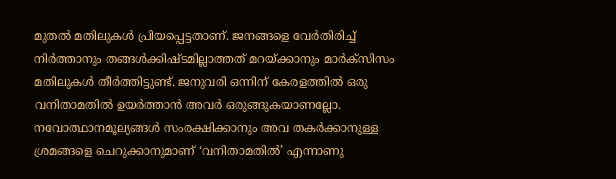മുതല്‍ മതിലുകള്‍ പ്രിയപ്പെട്ടതാണ്. ജനങ്ങളെ വേര്‍തിരിച്ച് നിര്‍ത്താനും തങ്ങള്‍ക്കിഷ്ടമില്ലാത്തത് മറയ്‌ക്കാനും മാര്‍ക്‌സിസം മതിലുകള്‍ തീര്‍ത്തിട്ടുണ്ട്. ജനുവരി ഒന്നിന് കേരളത്തില്‍ ഒരു വനിതാമതില്‍ ഉയര്‍ത്താന്‍ അവര്‍ ഒരുങ്ങുകയാണല്ലോ. നവോത്ഥാനമൂല്യങ്ങള്‍ സംരക്ഷിക്കാനും അവ തകര്‍ക്കാനുള്ള ശ്രമങ്ങളെ ചെറുക്കാനുമാണ് ‘വനിതാമതില്‍’ എന്നാണു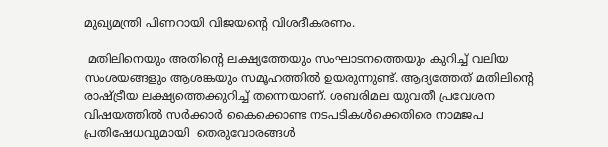മുഖ്യമന്ത്രി പിണറായി വിജയന്റെ വിശദീകരണം.

 മതിലിനെയും അതിന്റെ ലക്ഷ്യത്തേയും സംഘാടനത്തെയും കുറിച്ച് വലിയ സംശയങ്ങളും ആശങ്കയും സമൂഹത്തില്‍ ഉയരുന്നുണ്ട്. ആദ്യത്തേത് മതിലിന്റെ രാഷ്‌ട്രീയ ലക്ഷ്യത്തെക്കുറിച്ച് തന്നെയാണ്. ശബരിമല യുവതീ പ്രവേശന വിഷയത്തില്‍ സര്‍ക്കാര്‍ കൈക്കൊണ്ട നടപടികള്‍ക്കെതിരെ നാമജപ പ്രതിഷേധവുമായി  തെരുവോരങ്ങള്‍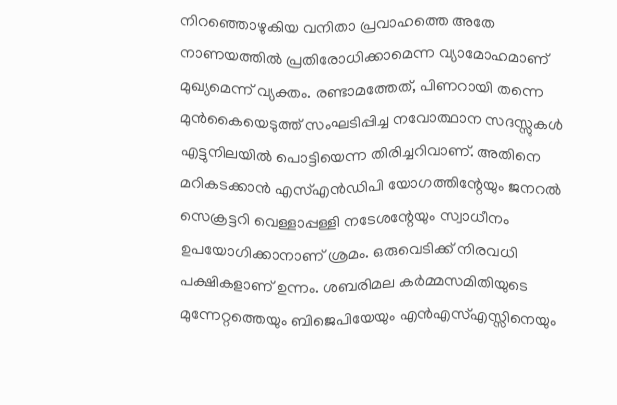നിറഞ്ഞൊഴുകിയ വനിതാ പ്രവാഹത്തെ അതേ നാണയത്തില്‍ പ്രതിരോധിക്കാമെന്ന വ്യാമോഹമാണ് മുഖ്യമെന്ന് വ്യക്തം. രണ്ടാമത്തേത്, പിണറായി തന്നെ മുന്‍കൈയെടുത്ത് സംഘടിപ്പിച്ച നവോത്ഥാന സദസ്സുകള്‍ എട്ടുനിലയില്‍ പൊട്ടിയെന്ന തിരിച്ചറിവാണ്. അതിനെ മറികടക്കാന്‍ എസ്എന്‍ഡിപി യോഗത്തിന്റേയും ജനറല്‍ സെക്രട്ടറി വെള്ളാപ്പള്ളി നടേശന്റേയും സ്വാധീനം ഉപയോഗിക്കാനാണ് ശ്രമം. ഒരുവെടിക്ക് നിരവധി പക്ഷികളാണ് ഉന്നം. ശബരിമല കര്‍മ്മസമിതിയുടെ മുന്നേറ്റത്തെയും ബിജെപിയേയും എന്‍എസ്എസ്സിനെയും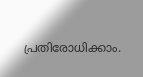പ്രതിരോധിക്കാം.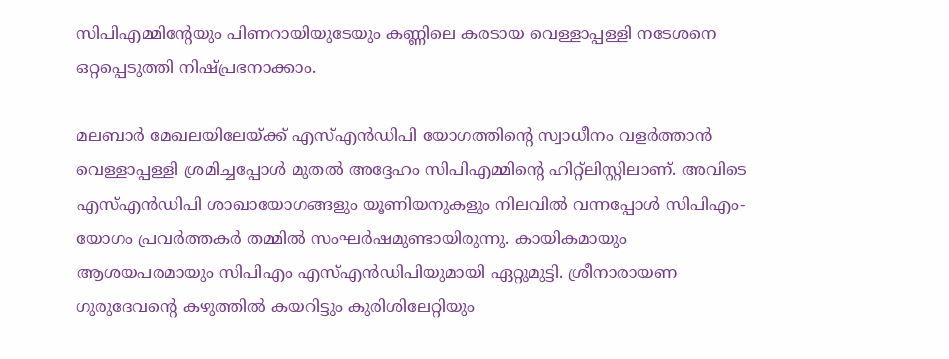സിപിഎമ്മിന്റേയും പിണറായിയുടേയും കണ്ണിലെ കരടായ വെള്ളാപ്പള്ളി നടേശനെ ഒറ്റപ്പെടുത്തി നിഷ്പ്രഭനാക്കാം.

മലബാര്‍ മേഖലയിലേയ്‌ക്ക് എസ്എന്‍ഡിപി യോഗത്തിന്റെ സ്വാധീനം വളര്‍ത്താന്‍ വെള്ളാപ്പള്ളി ശ്രമിച്ചപ്പോള്‍ മുതല്‍ അദ്ദേഹം സിപിഎമ്മിന്റെ ഹിറ്റ്‌ലിസ്റ്റിലാണ്. അവിടെ എസ്എന്‍ഡിപി ശാഖായോഗങ്ങളും യൂണിയനുകളും നിലവില്‍ വന്നപ്പോള്‍ സിപിഎം-യോഗം പ്രവര്‍ത്തകര്‍ തമ്മില്‍ സംഘര്‍ഷമുണ്ടായിരുന്നു. കായികമായും ആശയപരമായും സിപിഎം എസ്എന്‍ഡിപിയുമായി ഏറ്റുമുട്ടി. ശ്രീനാരായണ ഗുരുദേവന്റെ കഴുത്തില്‍ കയറിട്ടും കുരിശിലേറ്റിയും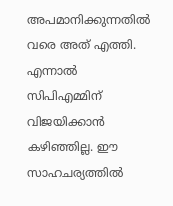അപമാനിക്കുന്നതില്‍ വരെ അത് എത്തി. എന്നാല്‍ സിപിഎമ്മിന് വിജയിക്കാന്‍ കഴിഞ്ഞില്ല. ഈ സാഹചര്യത്തില്‍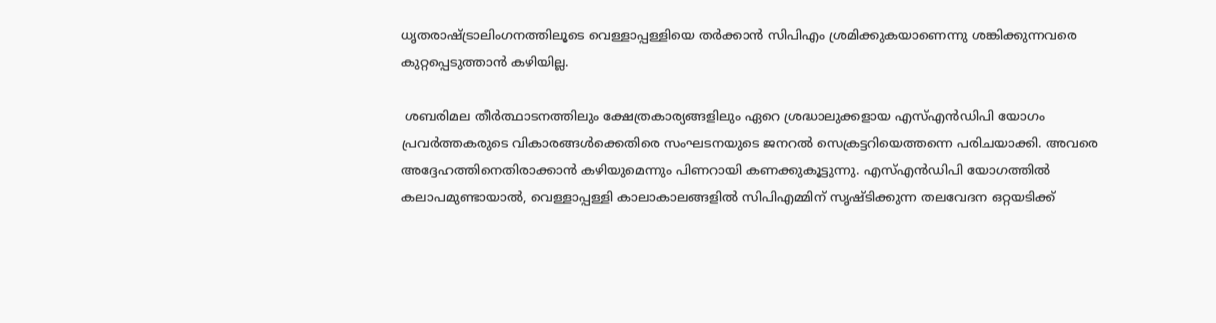ധൃതരാഷ്‌ട്രാലിംഗനത്തിലൂടെ വെള്ളാപ്പള്ളിയെ തര്‍ക്കാന്‍ സിപിഎം ശ്രമിക്കുകയാണെന്നു ശങ്കിക്കുന്നവരെ കുറ്റപ്പെടുത്താന്‍ കഴിയില്ല.

 ശബരിമല തീര്‍ത്ഥാടനത്തിലും ക്ഷേത്രകാര്യങ്ങളിലും ഏറെ ശ്രദ്ധാലുക്കളായ എസ്എന്‍ഡിപി യോഗം പ്രവര്‍ത്തകരുടെ വികാരങ്ങള്‍ക്കെതിരെ സംഘടനയുടെ ജനറല്‍ സെക്രട്ടറിയെത്തന്നെ പരിചയാക്കി. അവരെ അദ്ദേഹത്തിനെതിരാക്കാന്‍ കഴിയുമെന്നും പിണറായി കണക്കുകൂട്ടുന്നു. എസ്എന്‍ഡിപി യോഗത്തില്‍ കലാപമുണ്ടായാല്‍, വെള്ളാപ്പള്ളി കാലാകാലങ്ങളില്‍ സിപിഎമ്മിന് സൃഷ്ടിക്കുന്ന തലവേദന ഒറ്റയടിക്ക്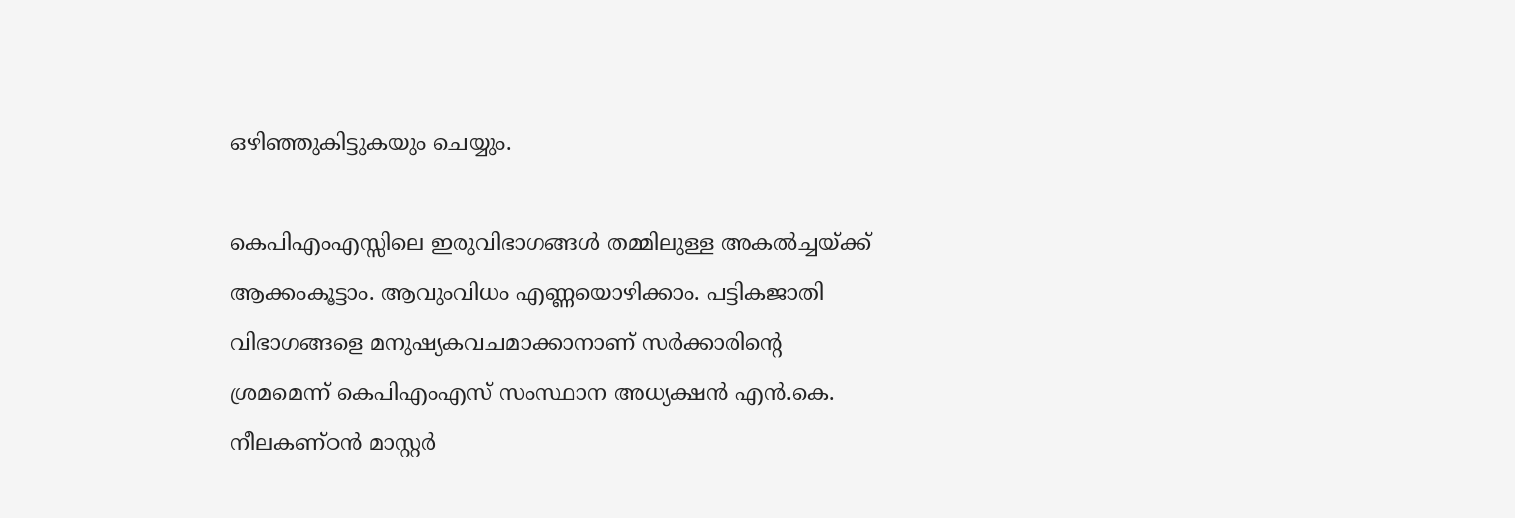ഒഴിഞ്ഞുകിട്ടുകയും ചെയ്യും.

കെപിഎംഎസ്സിലെ ഇരുവിഭാഗങ്ങള്‍ തമ്മിലുള്ള അകല്‍ച്ചയ്‌ക്ക് ആക്കംകൂട്ടാം. ആവുംവിധം എണ്ണയൊഴിക്കാം. പട്ടികജാതി വിഭാഗങ്ങളെ മനുഷ്യകവചമാക്കാനാണ് സര്‍ക്കാരിന്റെ ശ്രമമെന്ന് കെപിഎംഎസ് സംസ്ഥാന അധ്യക്ഷന്‍ എന്‍.കെ. നീലകണ്ഠന്‍ മാസ്റ്റര്‍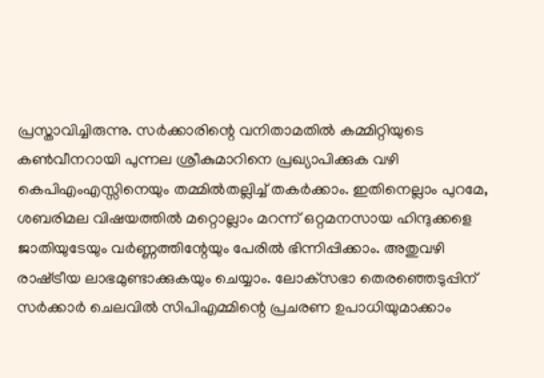പ്രസ്താവിച്ചിരുന്നു. സര്‍ക്കാരിന്റെ വനിതാമതില്‍ കമ്മിറ്റിയുടെ കണ്‍വീനറായി പുന്നല ശ്രീകുമാറിനെ പ്രഖ്യാപിക്കുക വഴി കെപിഎംഎസ്സിനെയും തമ്മില്‍തല്ലിച്ച് തകര്‍ക്കാം. ഇതിനെല്ലാം പുറമേ, ശബരിമല വിഷയത്തില്‍ മറ്റൊല്ലാം മറന്ന് ഒറ്റമനസായ ഹിന്ദുക്കളെ ജാതിയുടേയും വര്‍ണ്ണത്തിന്റേയും പേരില്‍ ഭിന്നിപ്പിക്കാം. അതുവഴി രാഷ്‌ട്രീയ ലാഭമുണ്ടാക്കുകയും ചെയ്യാം. ലോക്‌സഭാ തെരഞ്ഞെടുപ്പിന് സര്‍ക്കാര്‍ ചെലവില്‍ സിപിഎമ്മിന്റെ പ്രചരണ ഉപാധിയുമാക്കാം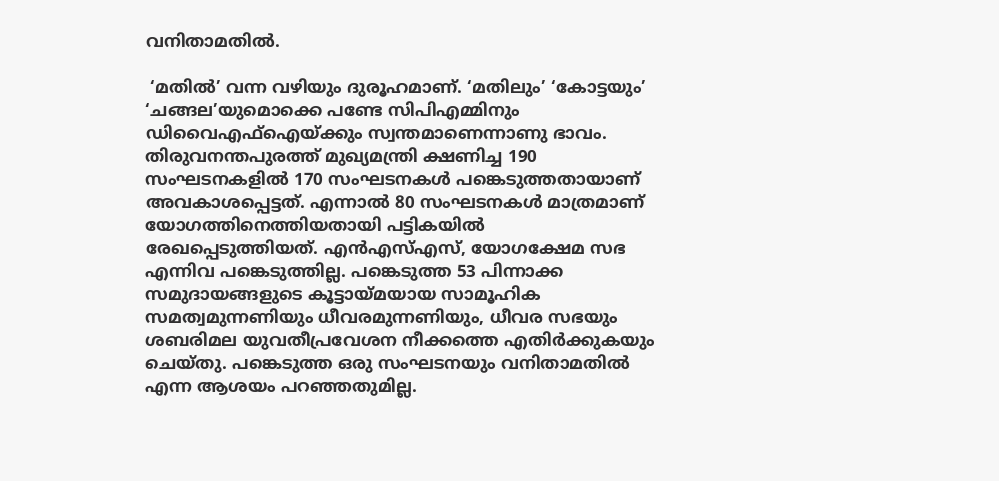വനിതാമതില്‍.

 ‘മതില്‍’ വന്ന വഴിയും ദുരൂഹമാണ്. ‘മതിലും’ ‘കോട്ടയും’ ‘ചങ്ങല’യുമൊക്കെ പണ്ടേ സിപിഎമ്മിനും ഡിവൈഎഫ്‌ഐയ്‌ക്കും സ്വന്തമാണെന്നാണു ഭാവം. തിരുവനന്തപുരത്ത് മുഖ്യമന്ത്രി ക്ഷണിച്ച 190 സംഘടനകളില്‍ 170 സംഘടനകള്‍ പങ്കെടുത്തതായാണ് അവകാശപ്പെട്ടത്. എന്നാല്‍ 80 സംഘടനകള്‍ മാത്രമാണ് യോഗത്തിനെത്തിയതായി പട്ടികയില്‍ രേഖപ്പെടുത്തിയത്. എന്‍എസ്എസ്, യോഗക്ഷേമ സഭ എന്നിവ പങ്കെടുത്തില്ല. പങ്കെടുത്ത 53 പിന്നാക്ക സമുദായങ്ങളുടെ കൂട്ടായ്‌മയായ സാമൂഹിക സമത്വമുന്നണിയും ധീവരമുന്നണിയും, ധീവര സഭയും ശബരിമല യുവതീപ്രവേശന നീക്കത്തെ എതിര്‍ക്കുകയും ചെയ്തു. പങ്കെടുത്ത ഒരു സംഘടനയും വനിതാമതില്‍ എന്ന ആശയം പറഞ്ഞതുമില്ല.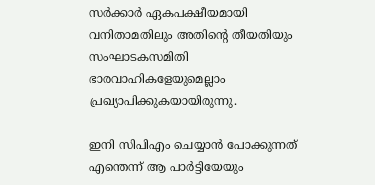സര്‍ക്കാര്‍ ഏകപക്ഷീയമായി വനിതാമതിലും അതിന്റെ തീയതിയും സംഘാടകസമിതി ഭാരവാഹികളേയുമെല്ലാം പ്രഖ്യാപിക്കുകയായിരുന്നു.

ഇനി സിപിഎം ചെയ്യാന്‍ പോക്കുന്നത് എന്തെന്ന് ആ പാര്‍ട്ടിയേയും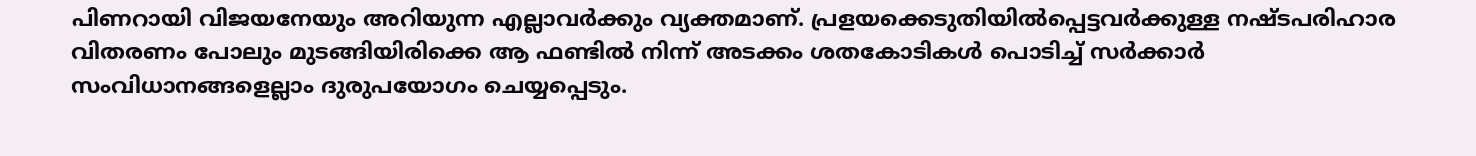പിണറായി വിജയനേയും അറിയുന്ന എല്ലാവര്‍ക്കും വ്യക്തമാണ്. പ്രളയക്കെടുതിയില്‍പ്പെട്ടവര്‍ക്കുള്ള നഷ്ടപരിഹാര വിതരണം പോലും മുടങ്ങിയിരിക്കെ ആ ഫണ്ടില്‍ നിന്ന് അടക്കം ശതകോടികള്‍ പൊടിച്ച് സര്‍ക്കാര്‍ സംവിധാനങ്ങളെല്ലാം ദുരുപയോഗം ചെയ്യപ്പെടും.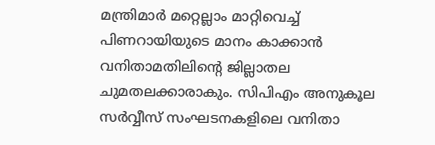മന്ത്രിമാര്‍ മറ്റെല്ലാം മാറ്റിവെച്ച് പിണറായിയുടെ മാനം കാക്കാന്‍ വനിതാമതിലിന്റെ ജില്ലാതല ചുമതലക്കാരാകും. സിപിഎം അനുകൂല സര്‍വ്വീസ് സംഘടനകളിലെ വനിതാ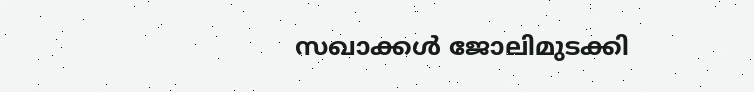സഖാക്കള്‍ ജോലിമുടക്കി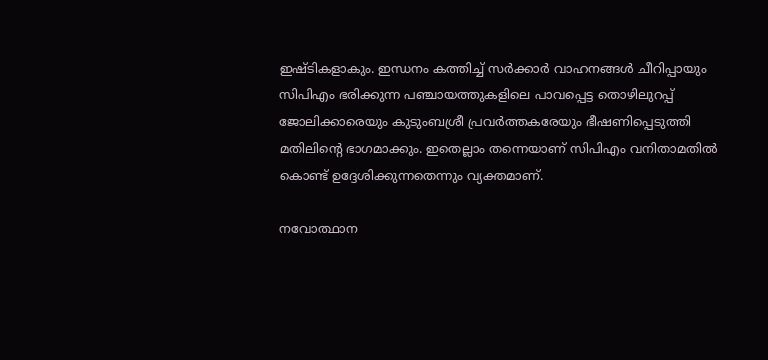ഇഷ്ടികളാകും. ഇന്ധനം കത്തിച്ച് സര്‍ക്കാര്‍ വാഹനങ്ങള്‍ ചീറിപ്പായും സിപിഎം ഭരിക്കുന്ന പഞ്ചായത്തുകളിലെ പാവപ്പെട്ട തൊഴിലുറപ്പ് ജോലിക്കാരെയും കുടുംബശ്രീ പ്രവര്‍ത്തകരേയും ഭീഷണിപ്പെടുത്തി മതിലിന്റെ ഭാഗമാക്കും. ഇതെല്ലാം തന്നെയാണ് സിപിഎം വനിതാമതില്‍ കൊണ്ട് ഉദ്ദേശിക്കുന്നതെന്നും വ്യക്തമാണ്.

നവോത്ഥാന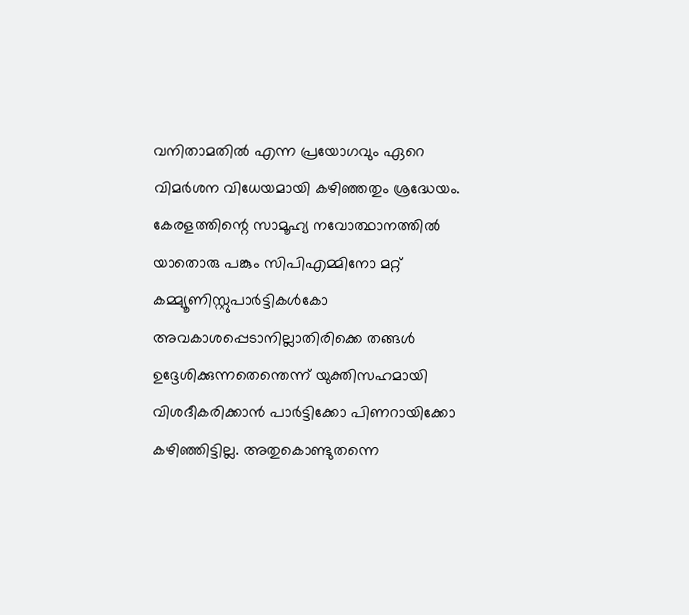വനിതാമതില്‍ എന്ന പ്രയോഗവും ഏറെ വിമര്‍ശന വിധേയമായി കഴിഞ്ഞതും ശ്രദ്ധേയം. കേരളത്തിന്റെ സാമൂഹ്യ നവോത്ഥാനത്തില്‍ യാതൊരു പങ്കും സിപിഎമ്മിനോ മറ്റ് കമ്മ്യൂണിസ്റ്റുപാര്‍ട്ടികള്‍കോ അവകാശപ്പെടാനില്ലാതിരിക്കെ തങ്ങള്‍ ഉദ്ദേശിക്കുന്നതെന്തെന്ന് യുക്തിസഹമായി വിശദീകരിക്കാന്‍ പാര്‍ട്ടിക്കോ പിണറായിക്കോ കഴിഞ്ഞിട്ടില്ല. അതുകൊണ്ടുതന്നെ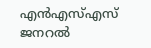എന്‍എസ്എസ് ജനറല്‍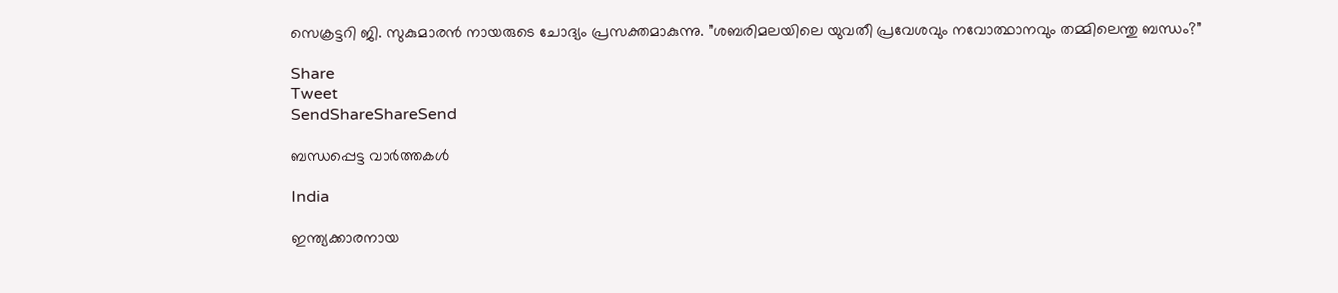സെക്രട്ടറി ജി. സുകുമാരന്‍ നായരുടെ ചോദ്യം പ്രസക്തമാകുന്നു. ”ശബരിമലയിലെ യുവതീ പ്രവേശവും നവോത്ഥാനവും തമ്മിലെന്തു ബന്ധം?”

Share
Tweet
SendShareShareSend

ബന്ധപ്പെട്ട വാര്‍ത്തകള്‍

India

ഇന്ത്യക്കാരനായ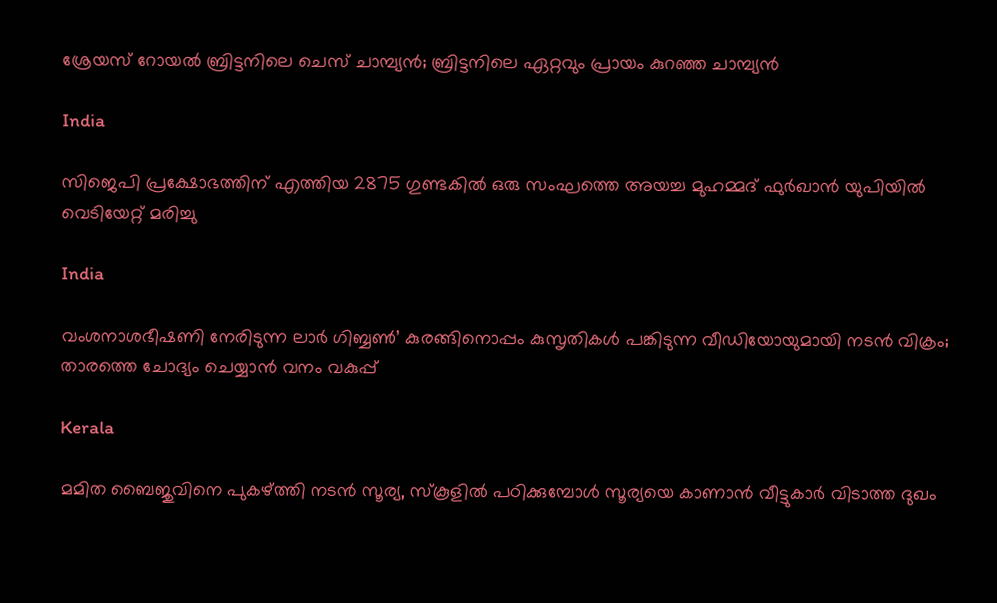ശ്രേയസ് റോയല്‍ ബ്രിട്ടനിലെ ചെസ് ചാമ്പ്യന്‍; ബ്രിട്ടനിലെ ഏറ്റവും പ്രായം കുറഞ്ഞ ചാമ്പ്യന്‍

India

സിജെപി പ്രക്ഷോഭത്തിന് എത്തിയ 2875 ഗുണ്ടകില്‍ ഒരു സംഘത്തെ അയച്ച മുഹമ്മദ് ഫുര്‍ഖാന്‍ യുപിയില്‍ വെടിയേറ്റ് മരിച്ചു

India

വംശനാശഭീഷണി നേരിടുന്ന ലാര്‍ ഗിബ്ബണ്‍’ കുരങ്ങിനൊപ്പം കുസൃതികള്‍ പങ്കിടുന്ന വീഡിയോയുമായി നടന്‍ വിക്രം; താരത്തെ ചോദ്യം ചെയ്യാന്‍ വനം വകുപ്പ്

Kerala

മമിത ബൈജുവിനെ പുകഴ്‌ത്തി നടന്‍ സൂര്യ, സ്കൂളില്‍ പഠിക്കുമ്പോള്‍ സൂര്യയെ കാണാന്‍ വീട്ടുകാര്‍ വിടാത്ത ദുഖം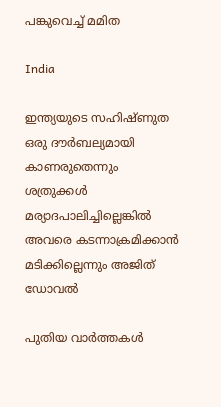പങ്കുവെച്ച് മമിത

India

ഇന്ത്യയുടെ സഹിഷ്ണുത ഒരു ദൗര്‍ബല്യമായി കാണരുതെന്നും ശത്രുക്കള്‍ മര്യാദപാലിച്ചില്ലെങ്കില്‍ അവരെ കടന്നാക്രമിക്കാന്‍ മടിക്കില്ലെന്നും അജിത് ഡോവല്‍

പുതിയ വാര്‍ത്തകള്‍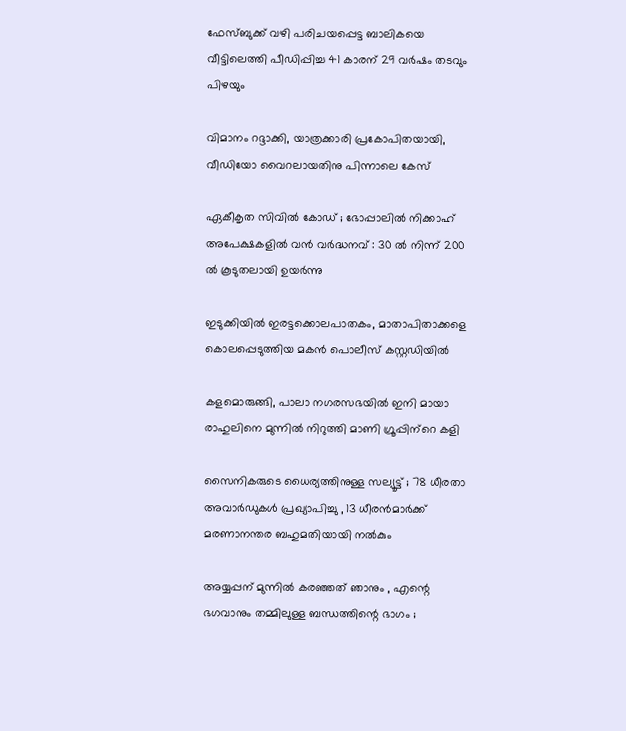ഫേസ്ബുക്ക് വഴി പരിചയപ്പെട്ട ബാലികയെ വീട്ടിലെത്തി പീഡിപ്പിച്ച 41 കാരന് 29 വര്‍ഷം തടവും പിഴയും

വിമാനം റദ്ദാക്കി, യാത്രക്കാരി പ്രകോപിതയായി, വീഡിയോ വൈറലായതിനു പിന്നാലെ കേസ്

ഏകീകൃത സിവിൽ കോഡ് ; ഭോപ്പാലിൽ നിക്കാഹ് അപേക്ഷകളിൽ വൻ വർദ്ധനവ് : 30 ൽ നിന്ന് 200 ൽ കൂടുതലായി ഉയർന്നു

ഇടുക്കിയില്‍ ഇരട്ടക്കൊലപാതകം, മാതാപിതാക്കളെ കൊലപ്പെടുത്തിയ മകന്‍ പൊലീസ് കസ്റ്റഡിയില്‍

കളമൊരുങ്ങി, പാലാ നഗരസഭയില്‍ ഇനി മായാ രാഹുലിനെ മുന്നില്‍ നിറുത്തി മാണി ഗ്രൂപ്പിന്‌റെ കളി

സൈനികരുടെ ധൈര്യത്തിനുള്ള സല്യൂട്ട് ; 78 ധീരതാ അവാർഡുകൾ പ്രഖ്യാപിച്ചു , 13 ധീരൻമാർക്ക് മരണാനന്തര ബഹുമതിയായി നൽകും

അയ്യപ്പന് മുന്നിൽ കരഞ്ഞത് ഞാനും , എന്റെ ഭഗവാനും തമ്മിലുള്ള ബന്ധത്തിന്റെ ഭാഗം ;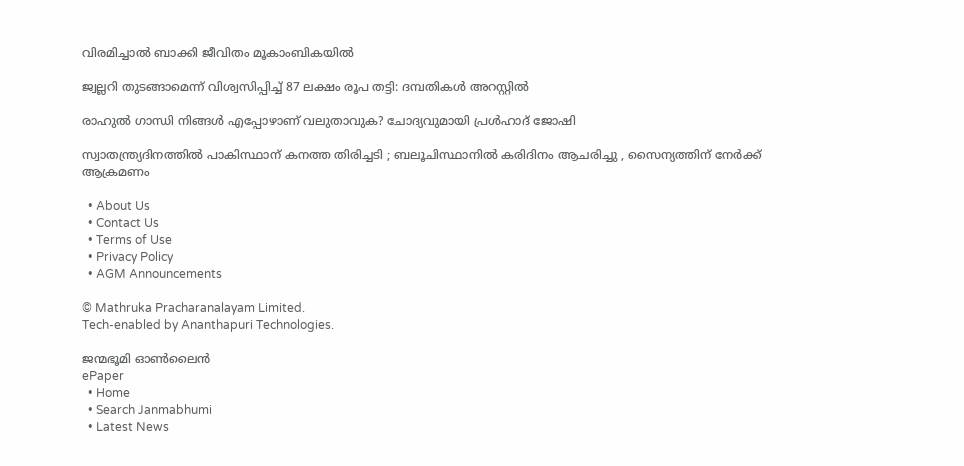വിരമിച്ചാൽ ബാക്കി ജീവിതം മൂകാംബികയിൽ

ജ്വല്ലറി തുടങ്ങാമെന്ന് വിശ്വസിപ്പിച്ച് 87 ലക്ഷം രൂപ തട്ടി: ദമ്പതികള്‍ അറസ്റ്റില്‍

രാഹുല്‍ ഗാന്ധി നിങ്ങള്‍ എപ്പോഴാണ് വലുതാവുക? ചോദ്യവുമായി പ്രള്‍ഹാദ് ജോഷി

സ്വാതന്ത്ര്യദിനത്തിൽ പാകിസ്ഥാന് കനത്ത തിരിച്ചടി ; ബലൂചിസ്ഥാനിൽ കരിദിനം ആചരിച്ചു , സൈന്യത്തിന് നേർക്ക് ആക്രമണം

  • About Us
  • Contact Us
  • Terms of Use
  • Privacy Policy
  • AGM Announcements

© Mathruka Pracharanalayam Limited.
Tech-enabled by Ananthapuri Technologies.

ജന്മഭൂമി ഓണ്‍ലൈന്‍
ePaper
  • Home
  • Search Janmabhumi
  • Latest News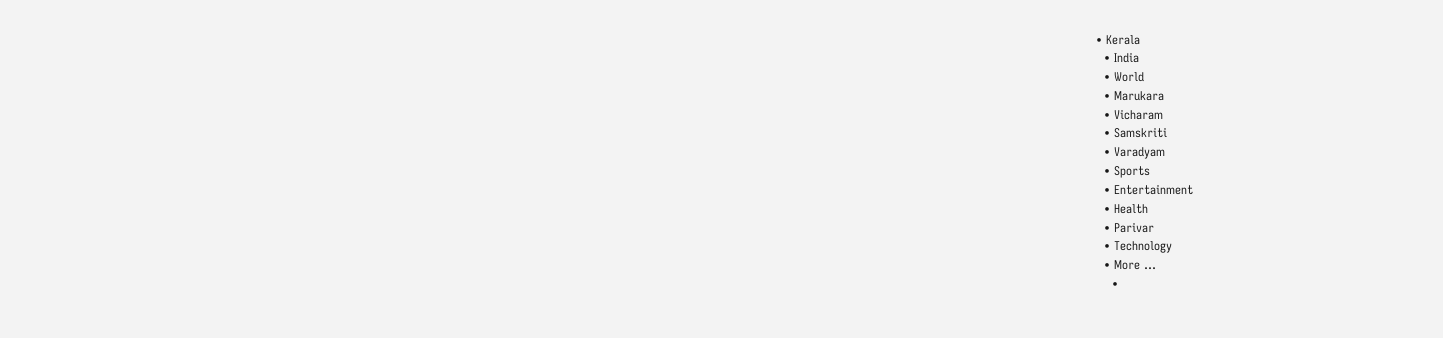• Kerala
  • India
  • World
  • Marukara
  • Vicharam
  • Samskriti
  • Varadyam
  • Sports
  • Entertainment
  • Health
  • Parivar
  • Technology
  • More …
    •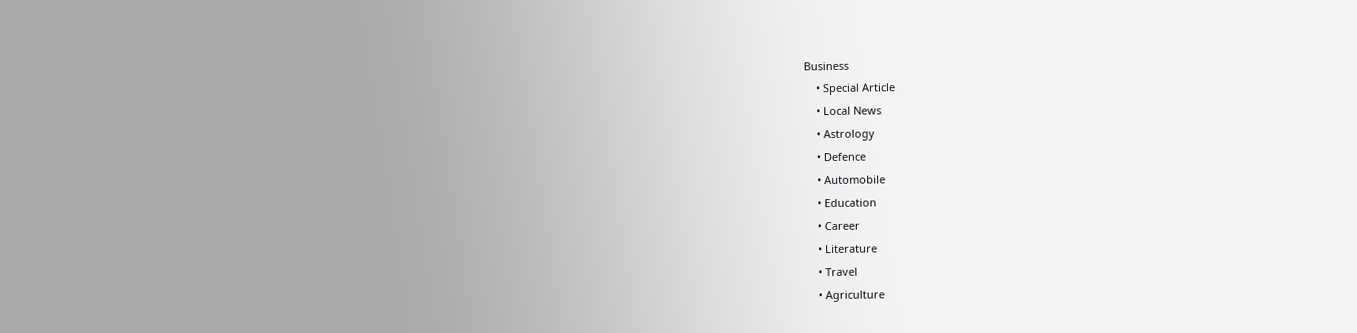Business
    • Special Article
    • Local News
    • Astrology
    • Defence
    • Automobile
    • Education
    • Career
    • Literature
    • Travel
    • Agriculture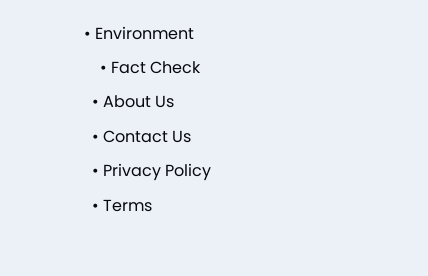• Environment
    • Fact Check
  • About Us
  • Contact Us
  • Privacy Policy
  • Terms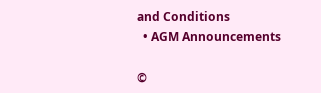and Conditions
  • AGM Announcements

©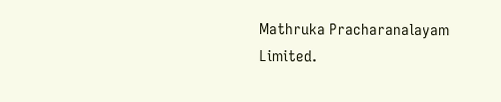Mathruka Pracharanalayam Limited.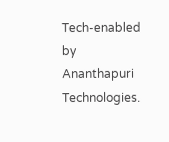Tech-enabled by Ananthapuri Technologies.